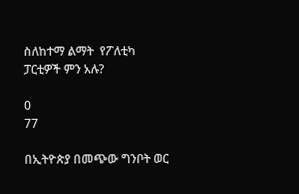ስለከተማ ልማት  የፖለቲካ ፓርቲዎች ምን አሉ?

0
77

በኢትዮጵያ በመጭው ግንቦት ወር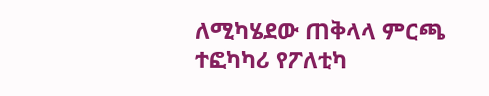ለሚካሄደው ጠቅላላ ምርጫ ተፎካካሪ የፖለቲካ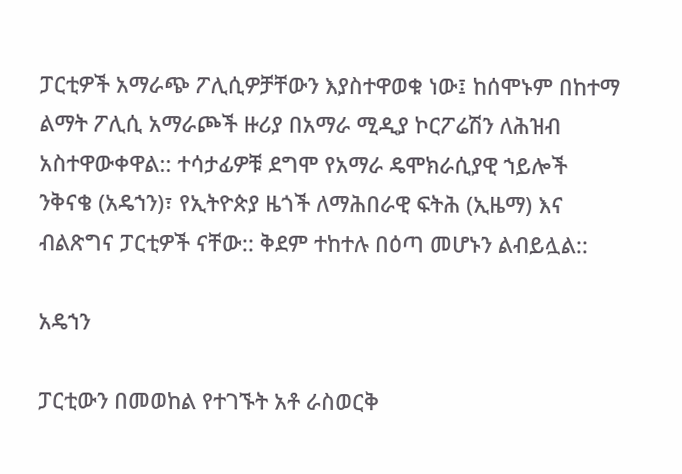ፓርቲዎች አማራጭ ፖሊሲዎቻቸውን እያስተዋወቁ ነው፤ ከሰሞኑም በከተማ ልማት ፖሊሲ አማራጮች ዙሪያ በአማራ ሚዲያ ኮርፖሬሽን ለሕዝብ አስተዋውቀዋል:: ተሳታፊዎቹ ደግሞ የአማራ ዴሞክራሲያዊ ኀይሎች ንቅናቄ (አዴኀን)፣ የኢትዮጵያ ዜጎች ለማሕበራዊ ፍትሕ (ኢዜማ) እና ብልጽግና ፓርቲዎች ናቸው:: ቅደም ተከተሉ በዕጣ መሆኑን ልብይሏል::

አዴኀን

ፓርቲውን በመወከል የተገኙት አቶ ራስወርቅ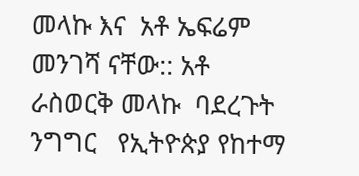መላኩ እና  አቶ ኤፍሬም መንገሻ ናቸው:: አቶ ራስወርቅ መላኩ  ባደረጉት ንግግር   የኢትዮጵያ የከተማ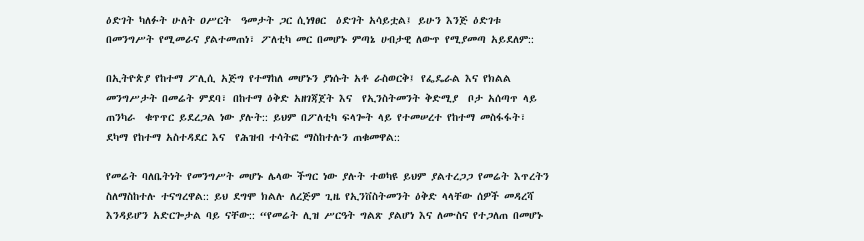ዕድገት ካለፉት ሁለት ዐሥርት  ዓመታት ጋር ሲነፃፀር  ዕድገት አሳይቷል፤ ይሁን እንጅ ዕድገቱ በመንግሥት የሚመራና ያልተመጠነ፣ ፖለቲካ መር በመሆኑ ምጣኔ ሀብታዊ ለውጥ የሚያመጣ አይደለም::

በኢትዮጵያ የከተማ ፖሊሲ አጅግ የተማከለ መሆኑን ያነሱት አቶ ራስወርቅ፤ የፌዴራል እና የክልል መንግሥታት በመሬት ምደባ፣ በከተማ ዕቅድ አዘገጃጀት እና  የኢንስትመንት ቅድሚያ  ቦታ አሰጣጥ ላይ  ጠንካራ  ቁጥጥር ይደረጋል ነው ያሉት:: ይህም በፖለቲካ ፍላጐት ላይ የተመሠረተ የከተማ መስፋፋት፣ ደካማ የከተማ አስተዳደር እና  የሕዝብ ተሳትፎ ማስከተሉን ጠቁመዋል::

የመሬት ባለቤትነት የመንግሥት መሆኑ ሌላው ችግር ነው ያሉት ተወካዩ ይህም ያልተረጋጋ የመሬት እጥረትን ስለማስከተሉ ተናግረዋል:: ይህ ደግሞ ክልሉ ለረጅም ጊዜ የኢንቨስትመንት ዕቅድ ላላቸው ሰዎች መዳረሻ እንዳይሆን አድርጐታል ባይ ናቸው:: “የመሬት ሊዝ ሥርዓት ግልጽ ያልሆነ እና ለሙስና የተጋለጠ በመሆኑ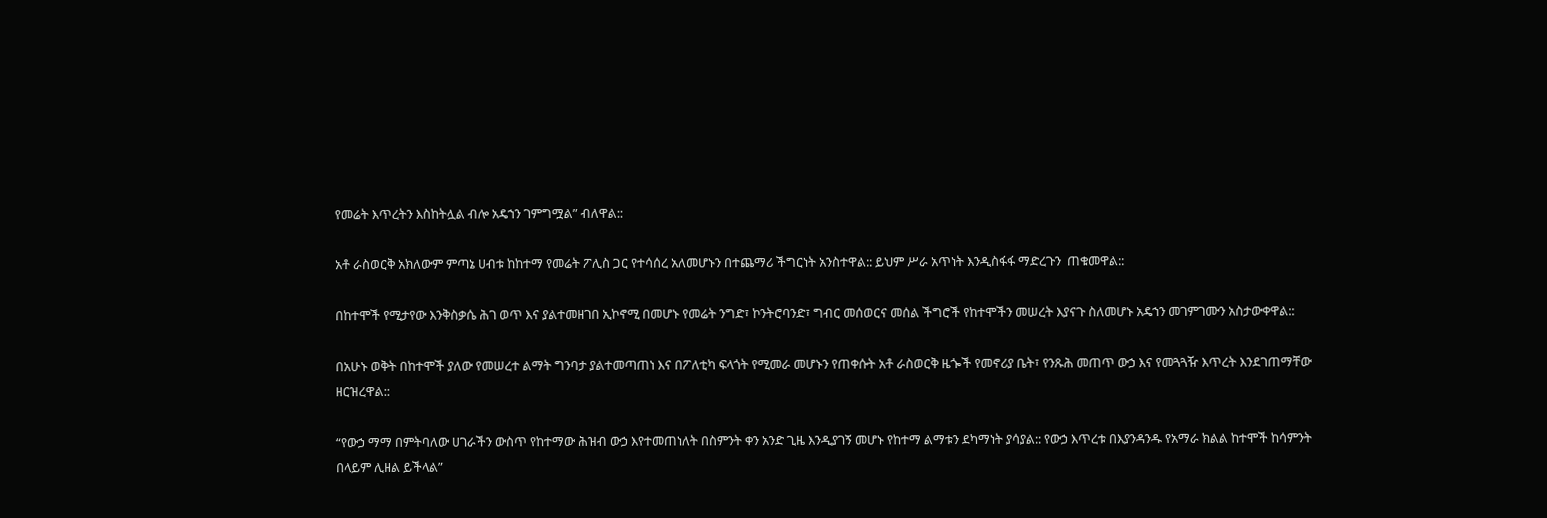የመሬት እጥረትን እስከትሏል ብሎ አዴኀን ገምግሟል” ብለዋል::

አቶ ራስወርቅ አክለውም ምጣኔ ሀብቱ ከከተማ የመሬት ፖሊስ ጋር የተሳሰረ አለመሆኑን በተጨማሪ ችግርነት አንስተዋል:: ይህም ሥራ አጥነት እንዲስፋፋ ማድረጉን  ጠቁመዋል::

በከተሞች የሚታየው እንቅስቃሴ ሕገ ወጥ እና ያልተመዘገበ ኢኮኖሚ በመሆኑ የመሬት ንግድ፣ ኮንትሮባንድ፣ ግብር መሰወርና መሰል ችግሮች የከተሞችን መሠረት እያናጉ ስለመሆኑ አዴኀን መገምገሙን አስታውቀዋል::

በአሁኑ ወቅት በከተሞች ያለው የመሠረተ ልማት ግንባታ ያልተመጣጠነ እና በፖለቲካ ፍላጎት የሚመራ መሆኑን የጠቀሱት አቶ ራስወርቅ ዜጐች የመኖሪያ ቤት፣ የንጹሕ መጠጥ ውኃ እና የመጓጓዥ እጥረት እንደገጠማቸው ዘርዝረዋል::

“የውኃ ማማ በምትባለው ሀገራችን ውስጥ የከተማው ሕዝብ ውኃ እየተመጠነለት በስምንት ቀን አንድ ጊዜ እንዲያገኝ መሆኑ የከተማ ልማቱን ደካማነት ያሳያል:: የውኃ እጥረቱ በእያንዳንዱ የአማራ ክልል ከተሞች ከሳምንት በላይም ሊዘል ይችላል”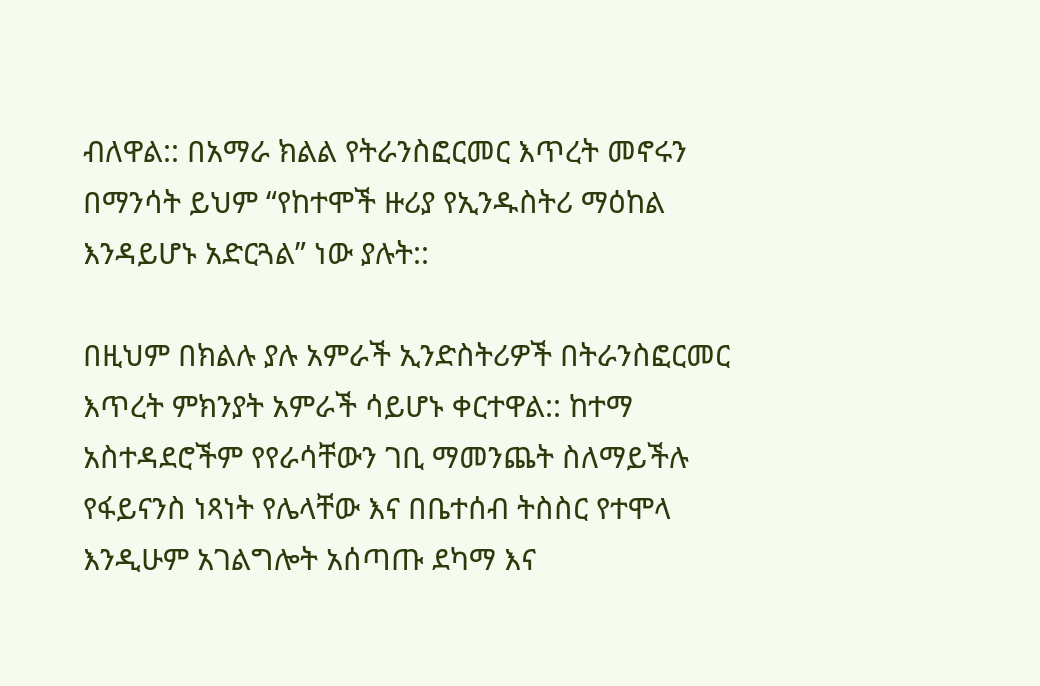ብለዋል:: በአማራ ክልል የትራንስፎርመር እጥረት መኖሩን በማንሳት ይህም “የከተሞች ዙሪያ የኢንዱስትሪ ማዕከል እንዳይሆኑ አድርጓል” ነው ያሉት::

በዚህም በክልሉ ያሉ አምራች ኢንድስትሪዎች በትራንስፎርመር እጥረት ምክንያት አምራች ሳይሆኑ ቀርተዋል:: ከተማ አስተዳደሮችም የየራሳቸውን ገቢ ማመንጨት ስለማይችሉ የፋይናንስ ነጻነት የሌላቸው እና በቤተሰብ ትስስር የተሞላ እንዲሁም አገልግሎት አሰጣጡ ደካማ እና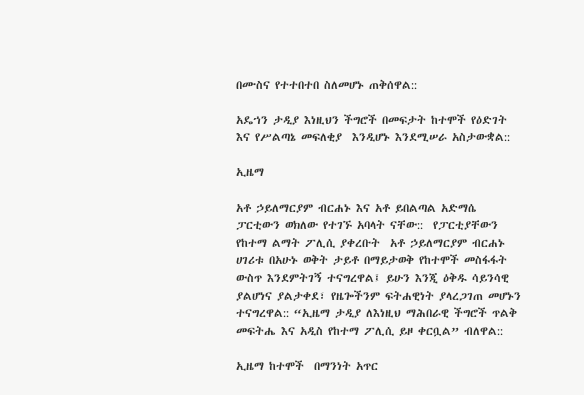በሙስና የተተበተበ ስለመሆኑ ጠቅሰዋል::

አዴኀን ታዲያ እነዚህን ችግሮች በመፍታት ከተሞች የዕድገት እና የሥልጣኔ መፍለቂያ  እንዲሆኑ እንደሚሠራ አስታውቋል::

ኢዜማ

አቶ ኃይለማርያም ብርሐኑ እና አቶ ይበልጣል አድማሴ ፓርቲውን ወክለው የተገኙ አባላት ናቸው::  የፓርቲያቸውን የከተማ ልማት ፖሊሲ ያቀረቡት  አቶ ኃይለማርያም ብርሐኑ ሀገሪቱ በአሁኑ ወቅት ታይቶ በማይታወቅ የከተሞች መስፋፋት ውስጥ እንደምትገኝ ተናግረዋል፤ ይሁን እንጂ ዕቅዱ ሳይንሳዊ ያልሆነና ያልታቀደ፣ የዜጐችንም ፍትሐዊነት ያላረጋገጠ መሆኑን ተናግረዋል:: “ኢዜማ ታዲያ ለእነዚህ ማሕበራዊ ችግሮች ጥልቅ መፍትሔ እና አዲስ የከተማ ፖሊሲ ይዞ ቀርቧል” ብለዋል::

ኢዜማ ከተሞች  በማንነት አጥር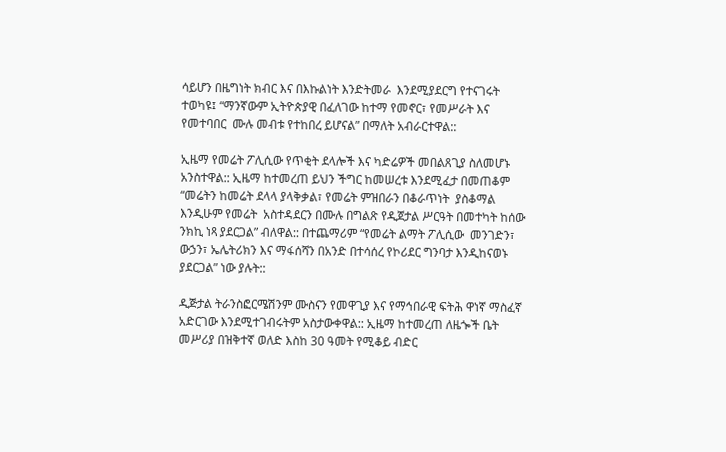ሳይሆን በዜግነት ክብር እና በእኩልነት እንድትመራ  እንደሚያደርግ የተናገሩት ተወካዩ፤ “ማንኛውም ኢትዮጵያዊ በፈለገው ከተማ የመኖር፣ የመሥራት እና የመተባበር  ሙሉ መብቱ የተከበረ ይሆናል” በማለት አብራርተዋል::

ኢዜማ የመሬት ፖሊሲው የጥቂት ደላሎች እና ካድሬዎች መበልጸጊያ ስለመሆኑ አንስተዋል:: ኢዜማ ከተመረጠ ይህን ችግር ከመሠረቱ እንደሚፈታ በመጠቆም  “መሬትን ከመሬት ደላላ ያላቅቃል፣ የመሬት ምዝበራን በቆራጥነት  ያስቆማል እንዲሁም የመሬት  አስተዳደርን በሙሉ በግልጽ የዲጀታል ሥርዓት በመተካት ከሰው ንክኪ ነጻ ያደርጋል” ብለዋል:: በተጨማሪም “የመሬት ልማት ፖሊሲው  መንገድን፣ ውኃን፣ ኤሌትሪክን እና ማፋሰሻን በአንድ በተሳሰረ የኮሪደር ግንባታ እንዲከናወኑ ያደርጋል” ነው ያሉት::

ዲጅታል ትራንስፎርሜሽንም ሙስናን የመዋጊያ እና የማኅበራዊ ፍትሕ ዋነኛ ማስፈኛ አድርገው እንደሚተገብሩትም አስታውቀዋል:: ኢዜማ ከተመረጠ ለዜጐች ቤት መሥሪያ በዝቅተኛ ወለድ እስከ 30 ዓመት የሚቆይ ብድር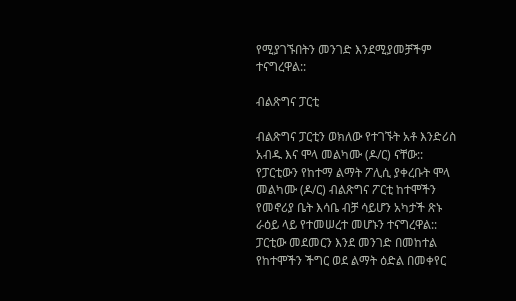የሚያገኙበትን መንገድ እንደሚያመቻችም ተናግረዋል::

ብልጽግና ፓርቲ

ብልጽግና ፓርቲን ወክለው የተገኙት አቶ እንድሪስ አብዱ እና ሞላ መልካሙ (ዶ/ር) ናቸው:: የፓርቲውን የከተማ ልማት ፖሊሲ ያቀረቡት ሞላ መልካሙ (ዶ/ር) ብልጽግና ፖርቲ ከተሞችን የመኖሪያ ቤት እሳቤ ብቻ ሳይሆን አካታች ጽኑ ራዕይ ላይ የተመሠረተ መሆኑን ተናግረዋል:: ፓርቲው መደመርን እንደ መንገድ በመከተል የከተሞችን ችግር ወደ ልማት ዕድል በመቀየር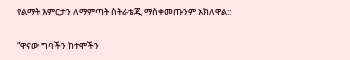የልማት እምርታን ለማምጣት ስትራቴጂ ማስቀመጡንም አክለዋል::

“ዋናው ግባችን ከተሞችን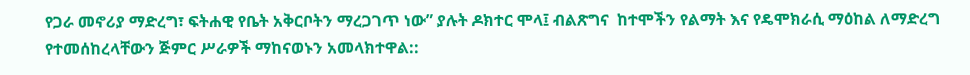የጋራ መኖሪያ ማድረግ፣ ፍትሐዊ የቤት አቅርቦትን ማረጋገጥ ነው” ያሉት ዶክተር ሞላ፤ ብልጽግና  ከተሞችን የልማት እና የዴሞክራሲ ማዕከል ለማድረግ የተመሰከረላቸውን ጅምር ሥራዎች ማከናወኑን አመላክተዋል::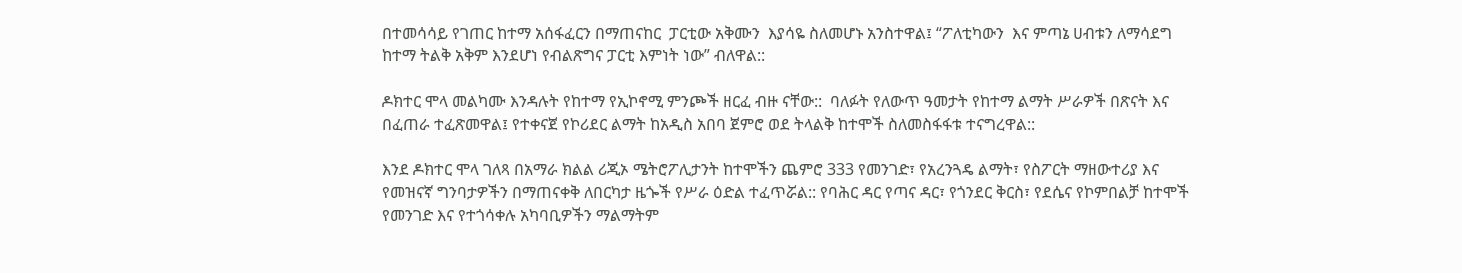በተመሳሳይ የገጠር ከተማ አሰፋፈርን በማጠናከር  ፓርቲው አቅሙን  እያሳዬ ስለመሆኑ አንስተዋል፤ “ፖለቲካውን  እና ምጣኔ ሀብቱን ለማሳደግ ከተማ ትልቅ አቅም እንደሆነ የብልጽግና ፓርቲ እምነት ነው” ብለዋል::

ዶክተር ሞላ መልካሙ እንዳሉት የከተማ የኢኮኖሚ ምንጮች ዘርፈ ብዙ ናቸው::  ባለፉት የለውጥ ዓመታት የከተማ ልማት ሥራዎች በጽናት እና በፈጠራ ተፈጽመዋል፤ የተቀናጀ የኮሪደር ልማት ከአዲስ አበባ ጀምሮ ወደ ትላልቅ ከተሞች ስለመስፋፋቱ ተናግረዋል::

እንደ ዶክተር ሞላ ገለጻ በአማራ ክልል ሪጂኦ ሜትሮፖሊታንት ከተሞችን ጨምሮ 333 የመንገድ፣ የአረንጓዴ ልማት፣ የስፖርት ማዘውተሪያ እና የመዝናኛ ግንባታዎችን በማጠናቀቅ ለበርካታ ዜጐች የሥራ ዕድል ተፈጥሯል:: የባሕር ዳር የጣና ዳር፣ የጎንደር ቅርስ፣ የደሴና የኮምበልቻ ከተሞች የመንገድ እና የተጎሳቀሉ አካባቢዎችን ማልማትም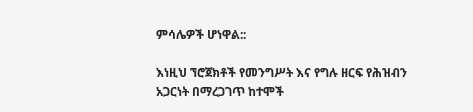ምሳሌዎች ሆነዋል::

እነዚህ ኘሮጀክቶች የመንግሥት እና የግሉ ዘርፍ የሕዝብን አጋርነት በማረጋገጥ ከተሞች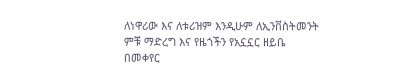ለነዋሪው እና ለቱሪዝም እንዲሁም ለኢንቨስትመንት ምቹ ማድረግ እና የዜጎችን የአኗኗር ዘይቤ በመቀየር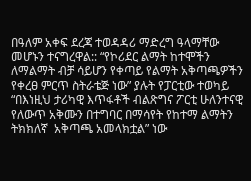በዓለም አቀፍ ደረጃ ተወዳዳሪ ማድረግ ዓላማቸው መሆኑን ተናግረዋል:: “የኮሪደር ልማት ከተሞችን ለማልማት ብቻ ሳይሆን የቀጣይ የልማት አቅጣጫዎችን የቀረፀ ምርጥ ስትራቴጅ ነው” ያሉት የፓርቲው ተወካይ “በእነዚህ ታሪካዊ እጥፋቶች ብልጽግና ፖርቲ ሁለንተናዊ የለውጥ አቅሙን በተግባር በማሳየት የከተማ ልማትን ትክክለኛ  አቅጣጫ አመላክቷል” ነው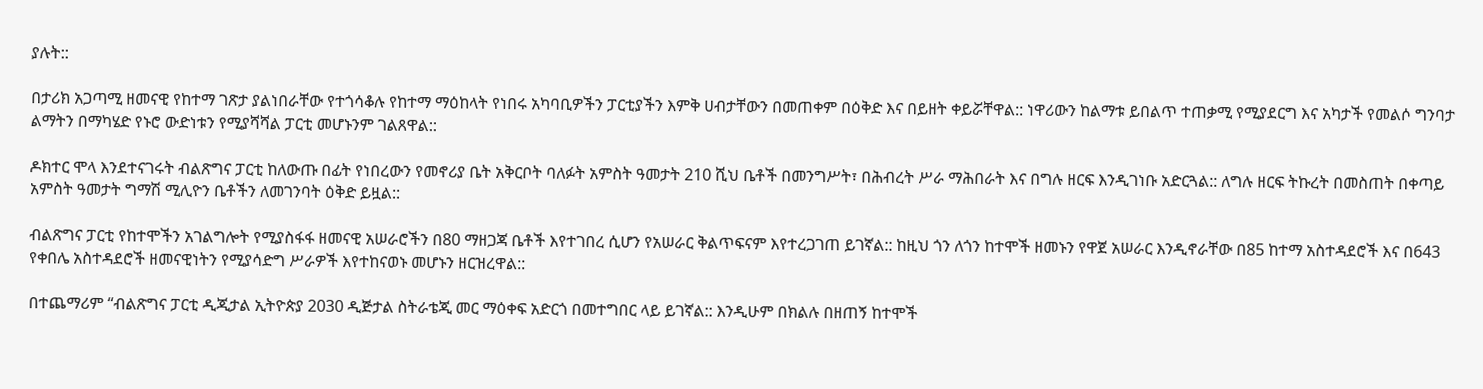ያሉት::

በታሪክ አጋጣሚ ዘመናዊ የከተማ ገጽታ ያልነበራቸው የተጎሳቆሉ የከተማ ማዕከላት የነበሩ አካባቢዎችን ፓርቲያችን እምቅ ሀብታቸውን በመጠቀም በዕቅድ እና በይዘት ቀይሯቸዋል:: ነዋሪውን ከልማቱ ይበልጥ ተጠቃሚ የሚያደርግ እና አካታች የመልሶ ግንባታ  ልማትን በማካሄድ የኑሮ ውድነቱን የሚያሻሻል ፓርቲ መሆኑንም ገልጸዋል::

ዶክተር ሞላ እንደተናገሩት ብልጽግና ፓርቲ ከለውጡ በፊት የነበረውን የመኖሪያ ቤት አቅርቦት ባለፉት አምስት ዓመታት 210 ሺህ ቤቶች በመንግሥት፣ በሕብረት ሥራ ማሕበራት እና በግሉ ዘርፍ እንዲገነቡ አድርጓል:: ለግሉ ዘርፍ ትኩረት በመስጠት በቀጣይ አምስት ዓመታት ግማሽ ሚሊዮን ቤቶችን ለመገንባት ዕቅድ ይዟል::

ብልጽግና ፓርቲ የከተሞችን አገልግሎት የሚያስፋፋ ዘመናዊ አሠራሮችን በ80 ማዘጋጃ ቤቶች እየተገበረ ሲሆን የአሠራር ቅልጥፍናም እየተረጋገጠ ይገኛል:: ከዚህ ጎን ለጎን ከተሞች ዘመኑን የዋጀ አሠራር እንዲኖራቸው በ85 ከተማ አስተዳደሮች እና በ643 የቀበሌ አስተዳደሮች ዘመናዊነትን የሚያሳድግ ሥራዎች እየተከናወኑ መሆኑን ዘርዝረዋል::

በተጨማሪም “ብልጽግና ፓርቲ ዲጂታል ኢትዮጵያ 2030 ዲጅታል ስትራቴጂ መር ማዕቀፍ አድርጎ በመተግበር ላይ ይገኛል:: እንዲሁም በክልሉ በዘጠኝ ከተሞች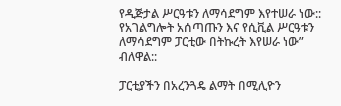የዲጅታል ሥርዓቱን ለማሳደግም እየተሠራ ነው:: የአገልግሎት አሰጣጡን እና የሲቪል ሥርዓቱን ለማሳደግም ፓርቲው በትኩረት እየሠራ ነው” ብለዋል::

ፓርቲያችን በአረንጓዴ ልማት በሚሊዮን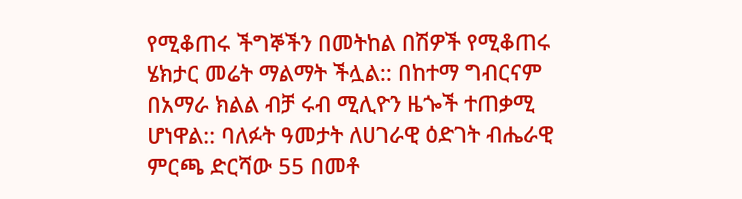የሚቆጠሩ ችግኞችን በመትከል በሽዎች የሚቆጠሩ ሄክታር መሬት ማልማት ችሏል:: በከተማ ግብርናም በአማራ ክልል ብቻ ሩብ ሚሊዮን ዜጐች ተጠቃሚ ሆነዋል:: ባለፉት ዓመታት ለሀገራዊ ዕድገት ብሔራዊ ምርጫ ድርሻው 55 በመቶ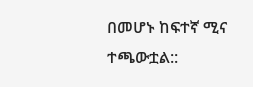በመሆኑ ከፍተኛ ሚና ተጫውቷል::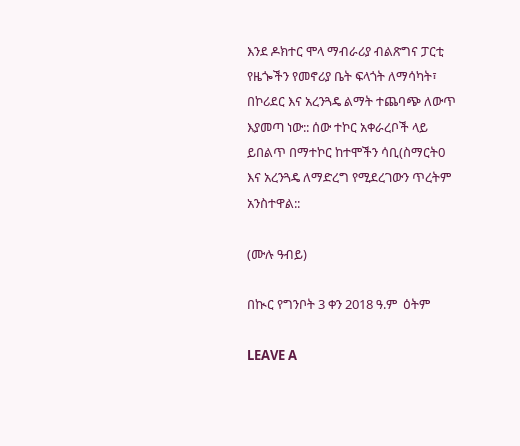እንደ ዶክተር ሞላ ማብራሪያ ብልጽግና ፓርቲ የዜጐችን የመኖሪያ ቤት ፍላጎት ለማሳካት፣ በኮሪደር እና አረንጓዴ ልማት ተጨባጭ ለውጥ እያመጣ ነው:: ሰው ተኮር አቀራረቦች ላይ ይበልጥ በማተኮር ከተሞችን ሳቢ(ስማርት0 እና አረንጓዴ ለማድረግ የሚደረገውን ጥረትም አንስተዋል::

(ሙሉ ዓብይ)

በኲር የግንቦት 3 ቀን 2018 ዓ.ም  ዕትም

LEAVE A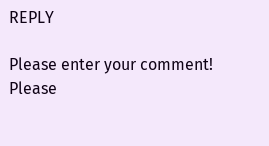REPLY

Please enter your comment!
Please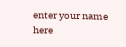enter your name here